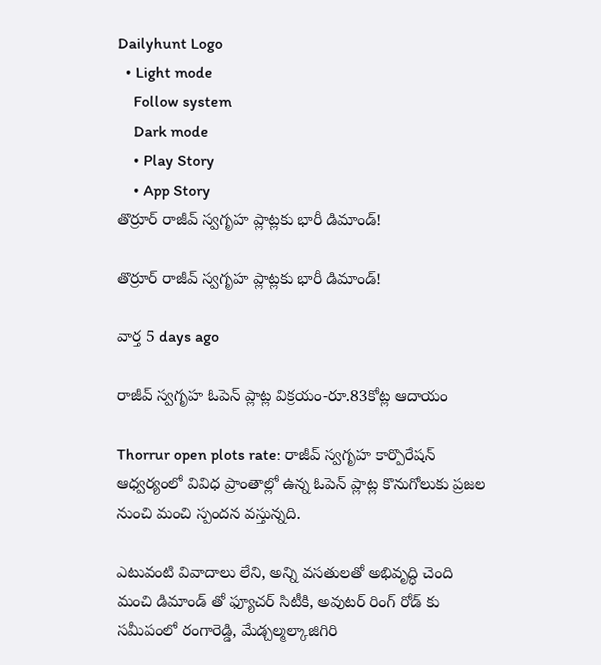Dailyhunt Logo
  • Light mode
    Follow system
    Dark mode
    • Play Story
    • App Story
తొర్రూర్ రాజీవ్ స్వగృహ ప్లాట్లకు భారీ డిమాండ్!

తొర్రూర్ రాజీవ్ స్వగృహ ప్లాట్లకు భారీ డిమాండ్!

వార్త 5 days ago

రాజీవ్ స్వగృహ ఓపెన్ ప్లాట్ల విక్రయం-రూ.83కోట్ల ఆదాయం

Thorrur open plots rate: రాజీవ్ స్వగృహ కార్పొరేషన్ ఆధ్వర్యంలో వివిధ ప్రాంతాల్లో ఉన్న ఓపెన్ ప్లాట్ల కొనుగోలుకు ప్రజల నుంచి మంచి స్పందన వస్తున్నది.

ఎటువంటి వివాదాలు లేని, అన్ని వసతులతో అభివృద్ధి చెంది మంచి డిమాండ్ తో ఫ్యూచర్ సిటీకి, అవుటర్ రింగ్ రోడ్ కు సమీపంలో రంగారెడ్డి, మేడ్చల్మల్కాజిగిరి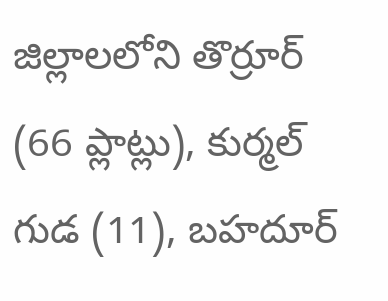జిల్లాలలోని తొర్రూర్ (66 ప్లాట్లు), కుర్మల్ గుడ (11), బహదూర్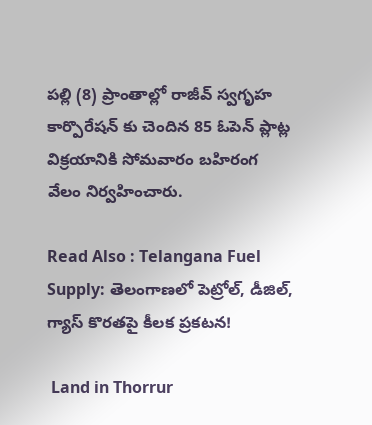పల్లి (8) ప్రాంతాల్లో రాజీవ్ స్వగృహ కార్పొరేషన్ కు చెందిన 85 ఓపెన్ ప్లాట్ల విక్రయానికి సోమవారం బహిరంగ వేలం నిర్వహించారు.

Read Also : Telangana Fuel Supply: తెలంగాణలో పెట్రోల్, డీజిల్, గ్యాస్ కొరతపై కీలక ప్రకటన!

 Land in Thorrur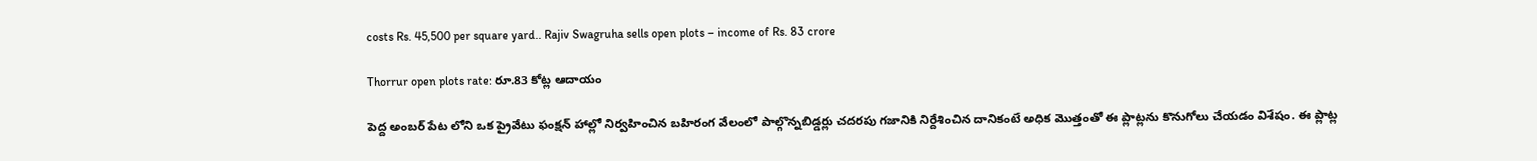costs Rs. 45,500 per square yard.. Rajiv Swagruha sells open plots – income of Rs. 83 crore

Thorrur open plots rate: రూ.83 కోట్ల ఆదాయం

పెద్ద అంబర్ పేట లోని ఒక ప్రైవేటు ఫంక్షన్ హాల్లో నిర్వహించిన బహిరంగ వేలంలో పాల్గొన్నబిడ్డర్లు చదరపు గజానికి నిర్దేశించిన దానికంటే అధిక మొత్తంతో ఈ ప్లాట్లను కొనుగోలు చేయడం విశేషం. ఈ ప్లాట్ల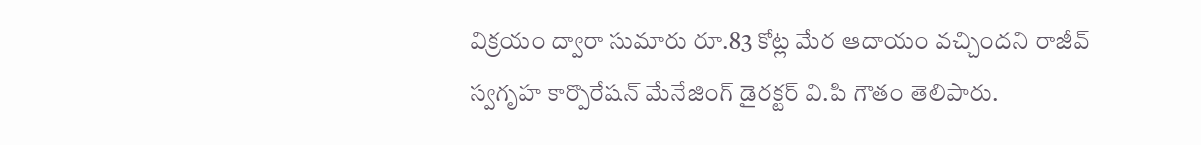విక్రయం ద్వారా సుమారు రూ.83 కోట్ల మేర ఆదాయం వచ్చిందని రాజీవ్ స్వగృహ కార్పొరేషన్ మేనేజింగ్ డైరక్టర్ వి.పి గౌతం తెలిపారు.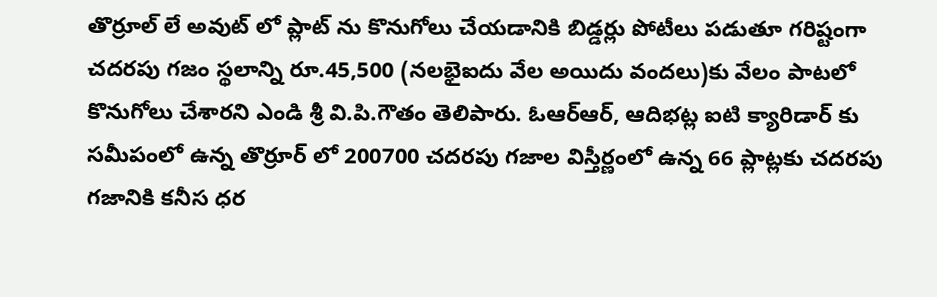తొర్రూల్ లే అవుట్ లో ప్లాట్ ను కొనుగోలు చేయడానికి బిడ్డర్లు పోటీలు పడుతూ గరిష్టంగా చదరపు గజం స్థలాన్ని రూ.45,500 (నలభైఐదు వేల అయిదు వందలు)కు వేలం పాటలో కొనుగోలు చేశారని ఎండి శ్రీ వి.పి.గౌతం తెలిపారు. ఓఆర్ఆర్, ఆదిభట్ల ఐటి క్యారిడార్ కు సమీపంలో ఉన్న తొర్రూర్ లో 200700 చదరపు గజాల విస్తీర్ణంలో ఉన్న 66 ప్లాట్లకు చదరపు గజానికి కనీస ధర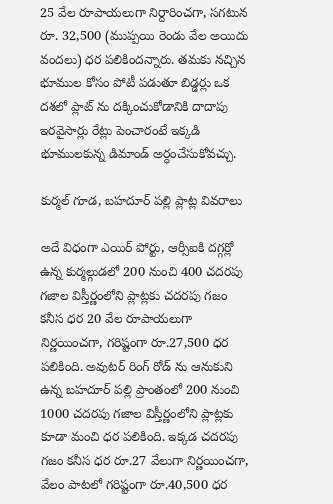25 వేల రూపాయలుగా నిర్దారించగా, సగటున రూ. 32,500 (ముప్పయి రెండు వేల అయిదు వందలు) ధర పలికిందన్నారు. తమకు నచ్చిన భూముల కోసం పోటీ పడుతూ బిడ్డర్లు ఒక దశలో ప్లాట్ ను దక్కించుకోడానికి దాదాపు ఇరవైసార్లు రేట్లు పెంచారంటే ఇక్కడి భూములకున్న డిమాండ్ అర్ధంచేసుకోవచ్చు.

కుర్మల్ గూడ, బహదూర్ పల్లి ప్లాట్ల వివరాలు

అదే విధంగా ఎయిర్ పోర్టు, ఆర్సీఐకి దగ్గర్లో ఉన్న కుర్మల్గుడలో 200 నుంచి 400 చదరపు గజాల విస్తీర్ణంలోని ప్లాట్లకు చదరపు గజం కనీస ధర 20 వేల రూపాయలుగా నిర్ణయించగా, గరిష్టంగా రూ.27,500 ధర పలికింది. అవుటర్ రింగ్ రోడ్ ను ఆనుకుని ఉన్న బహదూర్ పల్లి ప్రాంతంలో 200 నుంచి 1000 చదరపు గజాల విస్తీర్ణంలోని ప్లాట్లకు కూడా మంచి ధర పలికింది. ఇక్కడ చదరపు గజం కనీస ధర రూ.27 వేలుగా నిర్ణయించగా, వేలం పాటలో గరిష్టంగా రూ.40,500 ధర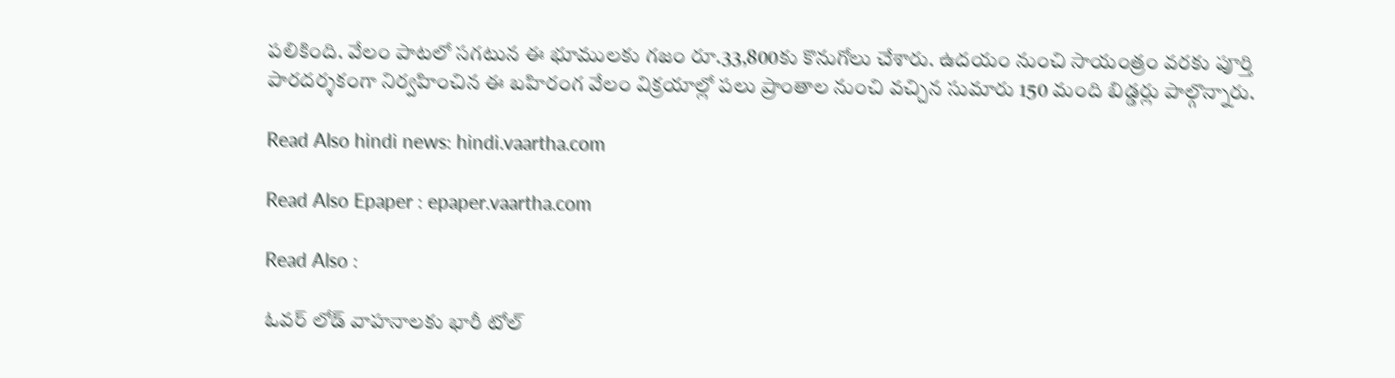పలికింది. వేలం పాటలో సగటున ఈ భూములకు గజం రూ.33,800కు కొనుగోలు చేశారు. ఉదయం నుంచి సాయంత్రం వరకు పూర్తి పారదర్శకంగా నిర్వహించిన ఈ బహిరంగ వేలం విక్రయాల్లో పలు ప్రాంతాల నుంచి వచ్చిన సుమారు 150 మంది బిడ్డర్లు పాల్గొన్నారు.

Read Also hindi news: hindi.vaartha.com

Read Also Epaper : epaper.vaartha.com

Read Also :

ఓవర్ లోడ్ వాహనాలకు భారీ టోల్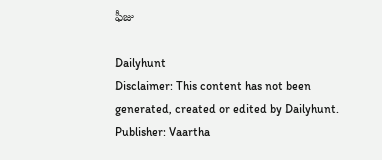ఫీజు

Dailyhunt
Disclaimer: This content has not been generated, created or edited by Dailyhunt. Publisher: Vaartha